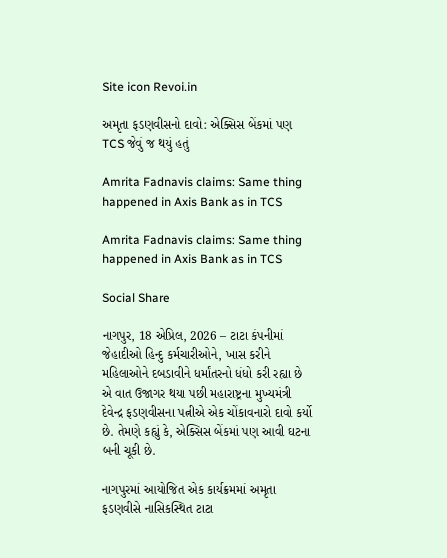Site icon Revoi.in

અમૃતા ફડણવીસનો દાવો: એક્સિસ બેંકમાં પણ TCS જેવું જ થયું હતું

Amrita Fadnavis claims: Same thing happened in Axis Bank as in TCS

Amrita Fadnavis claims: Same thing happened in Axis Bank as in TCS

Social Share

નાગપુર, 18 એપ્રિલ, 2026 – ટાટા કંપનીમાં જેહાદીઓ હિન્દુ કર્મચારીઓને, ખાસ કરીને મહિલાઓને દબડાવીને ધર્માંતરનો ધંધો કરી રહ્યા છે એ વાત ઉજાગર થયા પછી મહારાષ્ટ્રના મુખ્યમંત્રી દેવેન્દ્ર ફડણવીસના પત્નીએ એક ચોંકાવનારો દાવો કર્યો છે. તેમણે કહ્યું કે, એક્સિસ બેંકમાં પણ આવી ઘટના બની ચૂકી છે.

નાગપુરમાં આયોજિત એક કાર્યક્રમમાં અમૃતા ફડણવીસે નાસિકસ્થિત ટાટા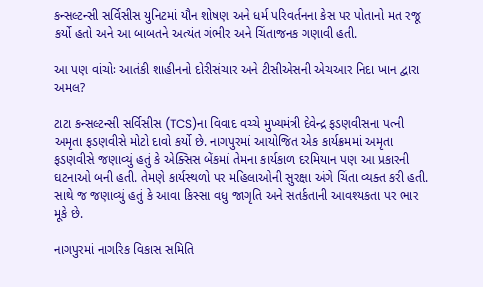કન્સલ્ટન્સી સર્વિસીસ યુનિટમાં યૌન શોષણ અને ધર્મ પરિવર્તનના કેસ પર પોતાનો મત રજૂ કર્યો હતો અને આ બાબતને અત્યંત ગંભીર અને ચિંતાજનક ગણાવી હતી.

આ પણ વાંચોઃ આતંકી શાહીનનો દોરીસંચાર અને ટીસીએસની એચઆર નિદા ખાન દ્વારા અમલ?

ટાટા કન્સલ્ટન્સી સર્વિસીસ (TCS)ના વિવાદ વચ્ચે મુખ્યમંત્રી દેવેન્દ્ર ફડણવીસના પત્ની અમૃતા ફડણવીસે મોટો દાવો કર્યો છે. નાગપુરમાં આયોજિત એક કાર્યક્રમમાં અમૃતા ફડણવીસે જણાવ્યું હતું કે એક્સિસ બેંકમાં તેમના કાર્યકાળ દરમિયાન પણ આ પ્રકારની ઘટનાઓ બની હતી. તેમણે કાર્યસ્થળો પર મહિલાઓની સુરક્ષા અંગે ચિંતા વ્યક્ત કરી હતી. સાથે જ જણાવ્યું હતું કે આવા કિસ્સા વધુ જાગૃતિ અને સતર્કતાની આવશ્યકતા પર ભાર મૂકે છે.

નાગપુરમાં નાગરિક વિકાસ સમિતિ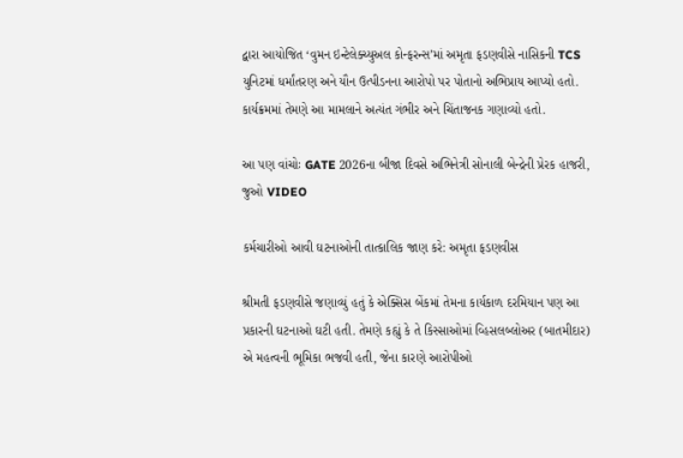દ્વારા આયોજિત ‘વુમન ઇન્ટેલેક્ચ્યુઅલ કોન્ફરન્સ’માં અમૃતા ફડણવીસે નાસિકની TCS યુનિટમાં ધર્માંતરણ અને યૌન ઉત્પીડનના આરોપો પર પોતાનો અભિપ્રાય આપ્યો હતો. કાર્યક્રમમાં તેમણે આ મામલાને અત્યંત ગંભીર અને ચિંતાજનક ગણાવ્યો હતો.

આ પણ વાંચોઃ GATE 2026ના બીજા દિવસે અભિનેત્રી સોનાલી બેન્દ્રેની પ્રેરક હાજરી, જુઓ VIDEO

કર્મચારીઓ આવી ઘટનાઓની તાત્કાલિક જાણ કરે: અમૃતા ફડણવીસ

શ્રીમતી ફડણવીસે જણાવ્યું હતું કે એક્સિસ બેંકમાં તેમના કાર્યકાળ દરમિયાન પણ આ પ્રકારની ઘટનાઓ ઘટી હતી. તેમણે કહ્યું કે તે કિસ્સાઓમાં વ્હિસલબ્લોઅર (બાતમીદાર) એ મહત્વની ભૂમિકા ભજવી હતી, જેના કારણે આરોપીઓ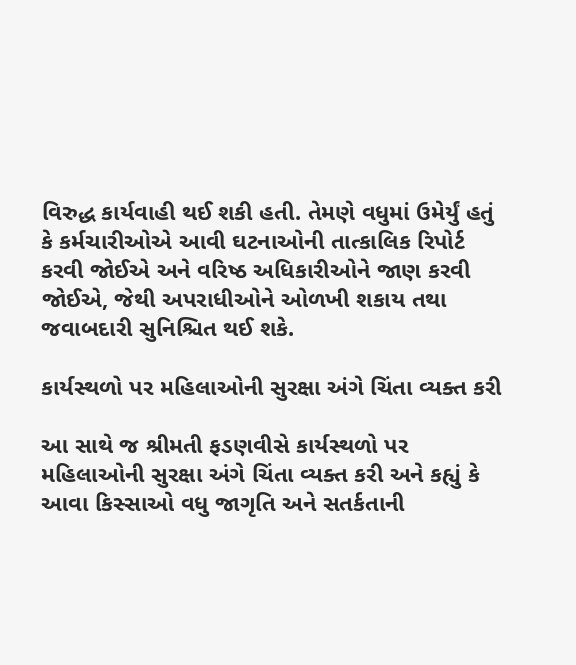વિરુદ્ધ કાર્યવાહી થઈ શકી હતી. તેમણે વધુમાં ઉમેર્યું હતું કે કર્મચારીઓએ આવી ઘટનાઓની તાત્કાલિક રિપોર્ટ કરવી જોઈએ અને વરિષ્ઠ અધિકારીઓને જાણ કરવી જોઈએ, જેથી અપરાધીઓને ઓળખી શકાય તથા જવાબદારી સુનિશ્ચિત થઈ શકે.

કાર્યસ્થળો પર મહિલાઓની સુરક્ષા અંગે ચિંતા વ્યક્ત કરી

આ સાથે જ શ્રીમતી ફડણવીસે કાર્યસ્થળો પર મહિલાઓની સુરક્ષા અંગે ચિંતા વ્યક્ત કરી અને કહ્યું કે આવા કિસ્સાઓ વધુ જાગૃતિ અને સતર્કતાની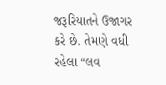જરૂરિયાતને ઉજાગર કરે છે. તેમણે વધી રહેલા “લવ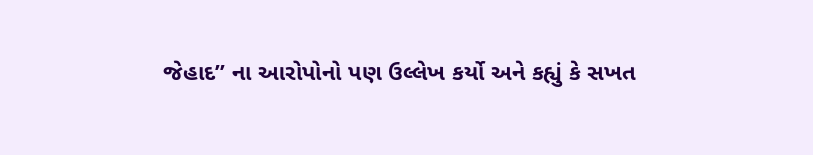જેહાદ” ના આરોપોનો પણ ઉલ્લેખ કર્યો અને કહ્યું કે સખત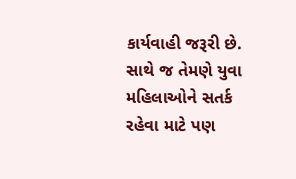કાર્યવાહી જરૂરી છે. સાથે જ તેમણે યુવા મહિલાઓને સતર્ક રહેવા માટે પણ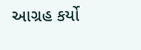આગ્રહ કર્યો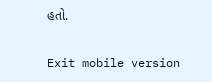હતો.

Exit mobile version